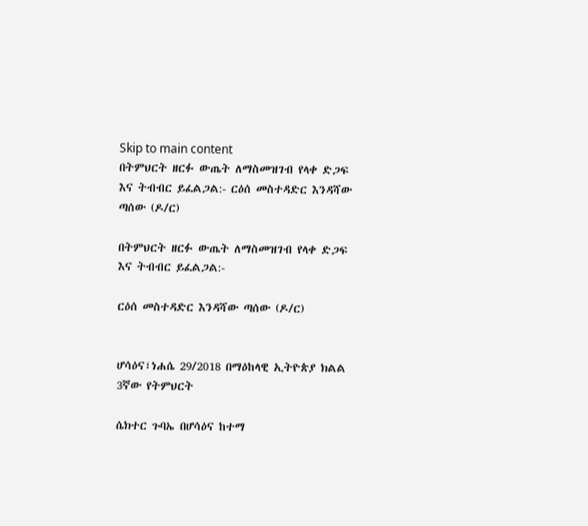Skip to main content
በትምህርት ዘርፉ ውጤት ለማስመዝገብ የላቀ ድጋፍ እና ትብብር ይፈልጋል:- ርዕሰ መስተዳድር እንዳሻው ጣሰው (ዶ/ር)

በትምህርት ዘርፉ ውጤት ለማስመዝገብ የላቀ ድጋፍ እና ትብብር ይፈልጋል:-

ርዕሰ መስተዳድር እንዳሻው ጣሰው (ዶ/ር)


ሆሳዕና፣ነሐሴ 29/2018 በማዕከላዊ ኢትዮጵያ ክልል 3ኛው የትምህርት

ሴክተር ጉባኤ በሆሳዕና ከተማ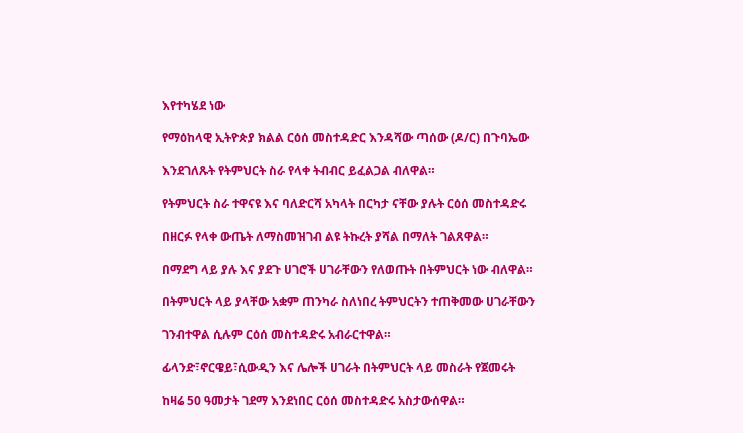እየተካሄደ ነው

የማዕከላዊ ኢትዮጵያ ክልል ርዕሰ መስተዳድር እንዳሻው ጣሰው (ዶ/ር) በጉባኤው

እንደገለጹት የትምህርት ስራ የላቀ ትብብር ይፈልጋል ብለዋል።

የትምህርት ስራ ተዋናዩ እና ባለድርሻ አካላት በርካታ ናቸው ያሉት ርዕሰ መስተዳድሩ

በዘርፉ የላቀ ውጤት ለማስመዝገብ ልዩ ትኩረት ያሻል በማለት ገልጸዋል።

በማደግ ላይ ያሉ እና ያደጉ ሀገሮች ሀገራቸውን የለወጡት በትምህርት ነው ብለዋል።

በትምህርት ላይ ያላቸው አቋም ጠንካራ ስለነበረ ትምህርትን ተጠቅመው ሀገራቸውን

ገንብተዋል ሲሉም ርዕሰ መስተዳድሩ አብራርተዋል።

ፊላንድ፣ኖርዌይ፣ሲውዲን እና ሌሎች ሀገራት በትምህርት ላይ መስራት የጀመሩት

ከዛሬ 50 ዓመታት ገደማ እንደነበር ርዕሰ መስተዳድሩ አስታውሰዋል።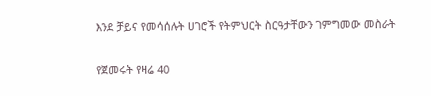እንደ ቻይና የመሳሰሉት ሀገሮች የትምህርት ስርዓታቸውን ገምግመው መስራት

የጀመሩት የዛሬ 40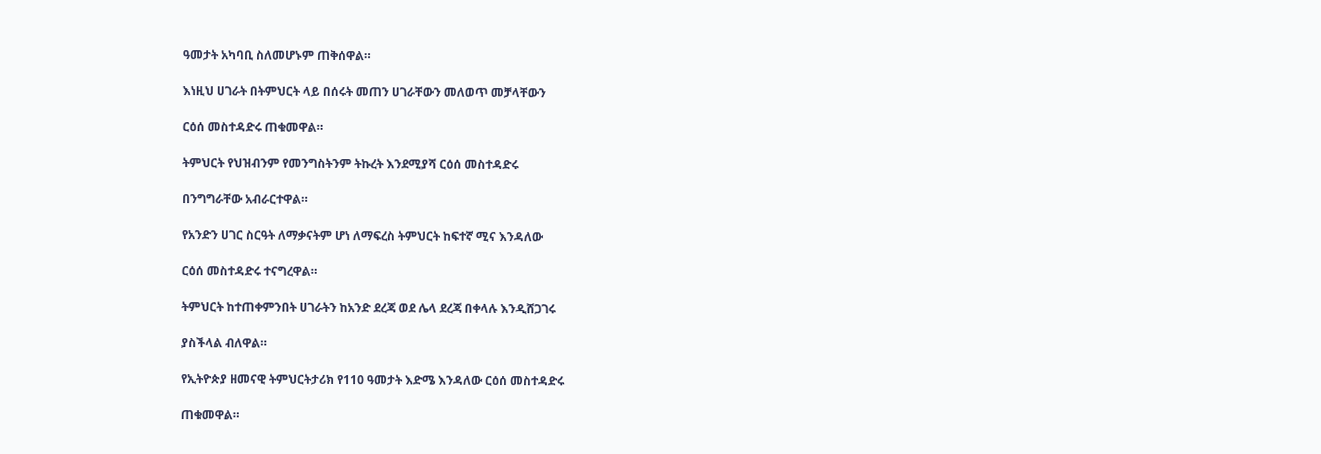ዓመታት አካባቢ ስለመሆኑም ጠቅሰዋል።

እነዚህ ሀገራት በትምህርት ላይ በሰሩት መጠን ሀገራቸውን መለወጥ መቻላቸውን

ርዕሰ መስተዳድሩ ጠቁመዋል።

ትምህርት የህዝብንም የመንግስትንም ትኩረት እንደሚያሻ ርዕሰ መስተዳድሩ

በንግግራቸው አብራርተዋል።

የአንድን ሀገር ስርዓት ለማቃናትም ሆነ ለማፍረስ ትምህርት ከፍተኛ ሚና እንዳለው

ርዕሰ መስተዳድሩ ተናግረዋል።

ትምህርት ከተጠቀምንበት ሀገራትን ከአንድ ደረጃ ወደ ሌላ ደረጃ በቀላሉ እንዲሸጋገሩ

ያስችላል ብለዋል።

የኢትዮጵያ ዘመናዊ ትምህርትታሪክ የ110 ዓመታት እድሜ እንዳለው ርዕሰ መስተዳድሩ

ጠቁመዋል።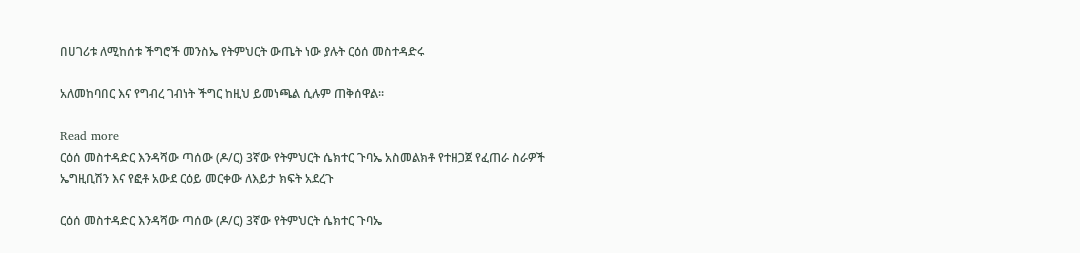በሀገሪቱ ለሚከሰቱ ችግሮች መንስኤ የትምህርት ውጤት ነው ያሉት ርዕሰ መስተዳድሩ

አለመከባበር እና የግብረ ገብነት ችግር ከዚህ ይመነጫል ሲሉም ጠቅሰዋል።

Read more
ርዕሰ መስተዳድር እንዳሻው ጣሰው (ዶ/ር) 3ኛው የትምህርት ሴክተር ጉባኤ አስመልክቶ የተዘጋጀ የፈጠራ ስራዎች ኤግዚቢሽን እና የፎቶ አውደ ርዕይ መርቀው ለእይታ ክፍት አደረጉ

ርዕሰ መስተዳድር እንዳሻው ጣሰው (ዶ/ር) 3ኛው የትምህርት ሴክተር ጉባኤ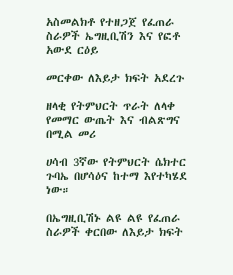አስመልክቶ የተዘጋጀ የፈጠራ ስራዎች ኤግዚቢሽን እና የፎቶ አውደ ርዕይ

መርቀው ለእይታ ክፍት አደረጉ

ዘላቂ የትምህርት ጥራት ለላቀ የመማር ውጤት እና ብልጽግና በሚል መሪ

ሀሳብ 3ኛው የትምህርት ሴክተር ጉባኤ በሆሳዕና ከተማ እየተካሄደ ነው።

በኤግዚቢሽኑ ልዩ ልዩ የፈጠራ ስራዎች ቀርበው ለእይታ ክፍት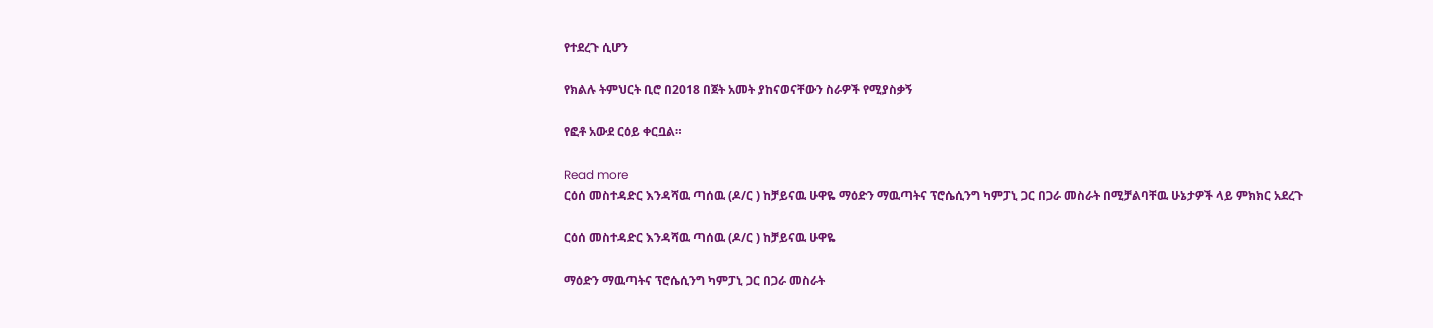የተደረጉ ሲሆን

የክልሉ ትምህርት ቢሮ በ2018 በጀት አመት ያከናወናቸውን ስራዎች የሚያስቃኝ

የፎቶ አውደ ርዕይ ቀርቧል።

Read more
ርዕሰ መስተዳድር እንዳሻዉ ጣሰዉ (ዶ/ር ) ከቻይናዉ ሁዋዬ ማዕድን ማዉጣትና ፕሮሴሲንግ ካምፓኒ ጋር በጋራ መስራት በሚቻልባቸዉ ሁኔታዎች ላይ ምክክር አደረጉ

ርዕሰ መስተዳድር እንዳሻዉ ጣሰዉ (ዶ/ር ) ከቻይናዉ ሁዋዬ

ማዕድን ማዉጣትና ፕሮሴሲንግ ካምፓኒ ጋር በጋራ መስራት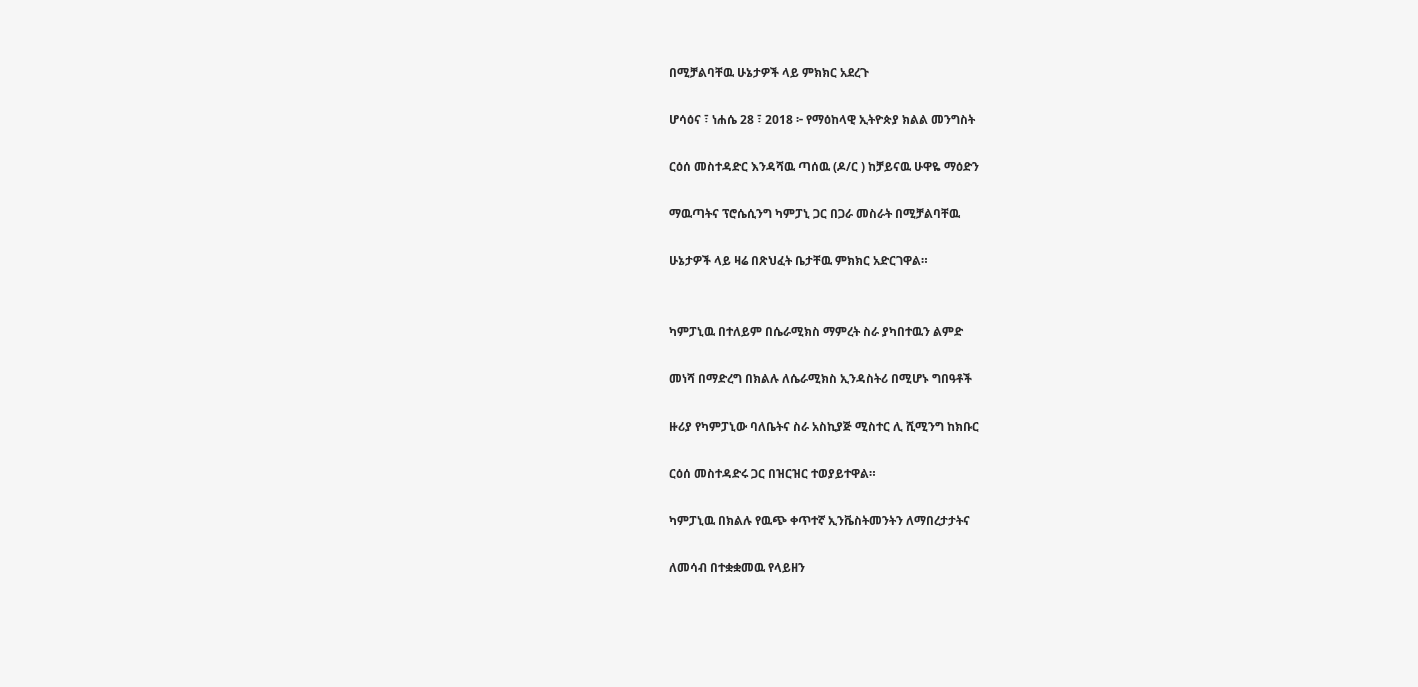በሚቻልባቸዉ ሁኔታዎች ላይ ምክክር አደረጉ

ሆሳዕና ፣ ነሐሴ 28 ፣ 2018 ፦ የማዕከላዊ ኢትዮጵያ ክልል መንግስት

ርዕሰ መስተዳድር እንዳሻዉ ጣሰዉ (ዶ/ር ) ከቻይናዉ ሁዋዬ ማዕድን

ማዉጣትና ፕሮሴሲንግ ካምፓኒ ጋር በጋራ መስራት በሚቻልባቸዉ

ሁኔታዎች ላይ ዛሬ በጽህፈት ቤታቸዉ ምክክር አድርገዋል።


ካምፓኒዉ በተለይም በሴራሚክስ ማምረት ስራ ያካበተዉን ልምድ

መነሻ በማድረግ በክልሉ ለሴራሚክስ ኢንዳስትሪ በሚሆኑ ግበዓቶች

ዙሪያ የካምፓኒው ባለቤትና ስራ አስኪያጅ ሚስተር ሊ ሺሚንግ ከክቡር

ርዕሰ መስተዳድሩ ጋር በዝርዝር ተወያይተዋል።

ካምፓኒዉ በክልሉ የዉጭ ቀጥተኛ ኢንቬስትመንትን ለማበረታታትና

ለመሳብ በተቋቋመዉ የላይዘን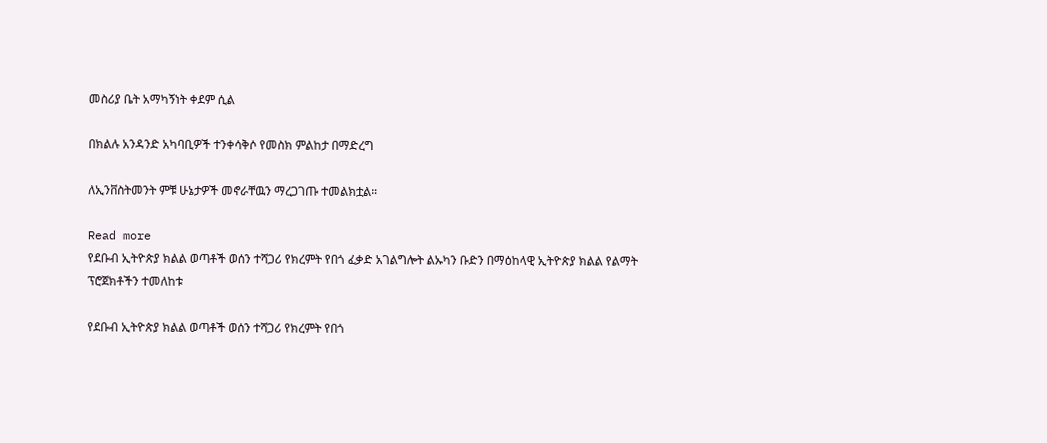መስሪያ ቤት አማካኝነት ቀደም ሲል

በክልሉ አንዳንድ አካባቢዎች ተንቀሳቅሶ የመስክ ምልከታ በማድረግ

ለኢንቨስትመንት ምቹ ሁኔታዎች መኖራቸዉን ማረጋገጡ ተመልክቷል።

Read more
የደቡብ ኢትዮጵያ ክልል ወጣቶች ወሰን ተሻጋሪ የክረምት የበጎ ፈቃድ አገልግሎት ልኡካን ቡድን በማዕከላዊ ኢትዮጵያ ክልል የልማት ፕሮጀክቶችን ተመለከቱ

የደቡብ ኢትዮጵያ ክልል ወጣቶች ወሰን ተሻጋሪ የክረምት የበጎ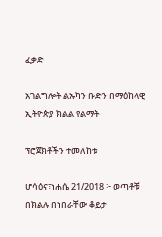ፈቃድ

አገልግሎት ልኡካን ቡድን በማዕከላዊ ኢትዮጵያ ክልል የልማት

ፕሮጀክቶችን ተመለከቱ

ሆሳዕና፣ነሐሴ 21/2018 ፦ ወጣቶቹ በክልሉ በነበራቸው ቆይታ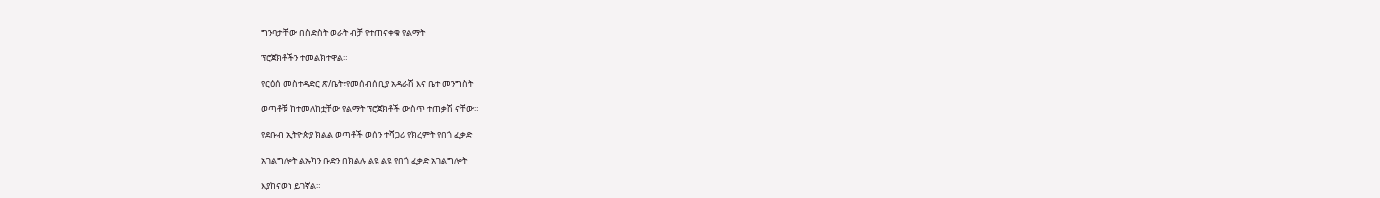ግንባታቸው በስድስት ወራት ብቻ የተጠናቀቁ የልማት

ፕሮጀክቶችን ተመልክተዋል።

የርዕሰ መስተዳድር ጽ/ቤት፣የመሰብሰቢያ አዳራሽ እና ቤተ መንግስት

ወጣቶቹ ከተመለከቷቸው የልማት ፕሮጀክቶች ውስጥ ተጠቃሽ ናቸው።

የደቡብ ኢትዮጵያ ክልል ወጣቶች ወሰን ተሻጋሪ የክረምት የበጎ ፈቃድ

አገልግሎት ልኡካን ቡድን በክልሉ ልዩ ልዩ የበጎ ፈቃድ አገልግሎት

እያከናወነ ይገኛል።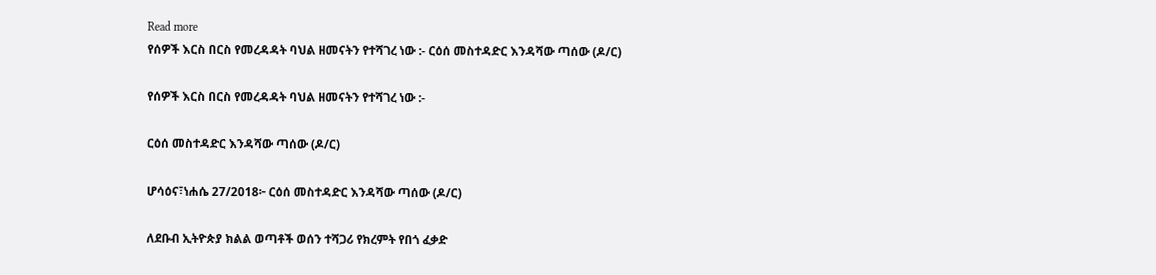Read more
የሰዎች እርስ በርስ የመረዳዳት ባህል ዘመናትን የተሻገረ ነው :- ርዕሰ መስተዳድር እንዳሻው ጣሰው (ዶ/ር)

የሰዎች እርስ በርስ የመረዳዳት ባህል ዘመናትን የተሻገረ ነው :-

ርዕሰ መስተዳድር እንዳሻው ጣሰው (ዶ/ር)

ሆሳዕና፣ነሐሴ 27/2018፦ ርዕሰ መስተዳድር እንዳሻው ጣሰው (ዶ/ር)

ለደቡብ ኢትዮጵያ ክልል ወጣቶች ወሰን ተሻጋሪ የክረምት የበጎ ፈቃድ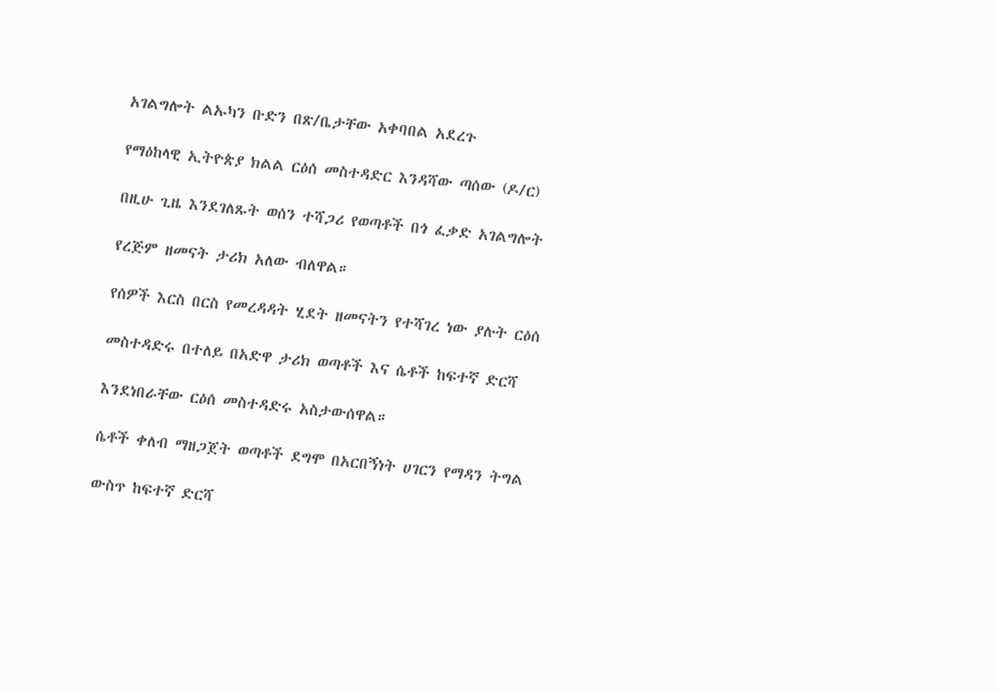አገልግሎት ልኡካን ቡድን በጽ/ቤታቸው አቀባበል አደረጉ

የማዕከላዊ ኢትዮጵያ ክልል ርዕሰ መስተዳድር እንዳሻው ጣሰው (ዶ/ር)

በዚሁ ጊዜ እንደገለጹት ወሰን ተሻጋሪ የወጣቶች በጎ ፈቃድ አገልግሎት

የረጅም ዘመናት ታሪክ አለው ብለዋል።

የሰዎች እርስ በርስ የመረዳዳት ሂደት ዘመናትን የተሻገረ ነው ያሉት ርዕሰ

መስተዳድሩ በተለይ በአድዋ ታሪክ ወጣቶች እና ሴቶች ከፍተኛ ድርሻ

እንደነበራቸው ርዕሰ መስተዳድሩ አስታውሰዋል።

ሴቶች ቀለብ ማዘጋጀት ወጣቶች ደግሞ በአርበኝነት ሀገርን የማዳን ትግል

ውስጥ ከፍተኛ ድርሻ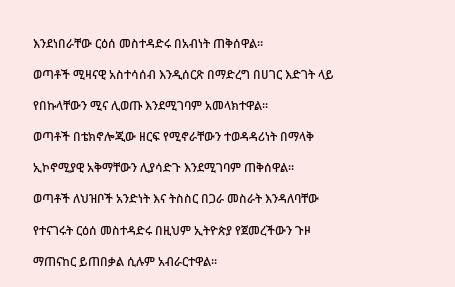እንደነበራቸው ርዕሰ መስተዳድሩ በአብነት ጠቅሰዋል።

ወጣቶች ሚዛናዊ አስተሳሰብ እንዲሰርጽ በማድረግ በሀገር እድገት ላይ

የበኩላቸውን ሚና ሊወጡ እንደሚገባም አመላክተዋል።

ወጣቶች በቴክኖሎጂው ዘርፍ የሚኖራቸውን ተወዳዳሪነት በማላቅ

ኢኮኖሚያዊ አቅማቸውን ሊያሳድጉ እንደሚገባም ጠቅሰዋል።

ወጣቶች ለህዝቦች አንድነት እና ትስስር በጋራ መስራት እንዳለባቸው

የተናገሩት ርዕሰ መስተዳድሩ በዚህም ኢትዮጵያ የጀመረችውን ጉዞ

ማጠናከር ይጠበቃል ሲሉም አብራርተዋል።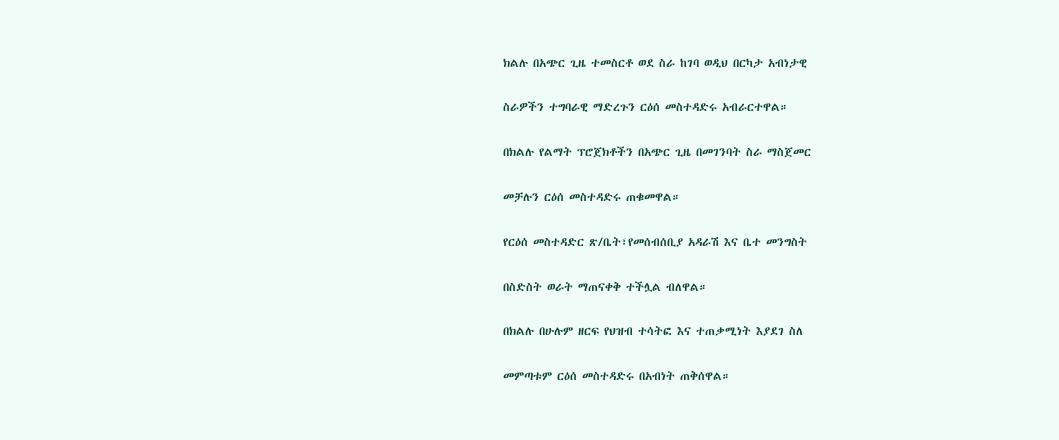ክልሉ በአጭር ጊዜ ተመስርቶ ወደ ስራ ከገባ ወዲህ በርካታ አብነታዊ

ስራዎችን ተግባራዊ ማድረጉን ርዕሰ መስተዳድሩ አብራርተዋል።

በክልሉ የልማት ፕሮጀክቶችን በአጭር ጊዜ በመገንባት ስራ ማስጀመር

መቻሉን ርዕሰ መስተዳድሩ ጠቁመዋል።

የርዕሰ መስተዳድር ጽ/ቤት፣የመሰብሰቢያ አዳራሽ እና ቤተ መንግስት

በስድስት ወራት ማጠናቀቅ ተችሏል ብለዋል።

በክልሉ በሁሉም ዘርፍ የህዝብ ተሳትፎ እና ተጠቃሚነት እያደገ ስለ

መምጣቱም ርዕሰ መስተዳድሩ በአብነት ጠቅሰዋል።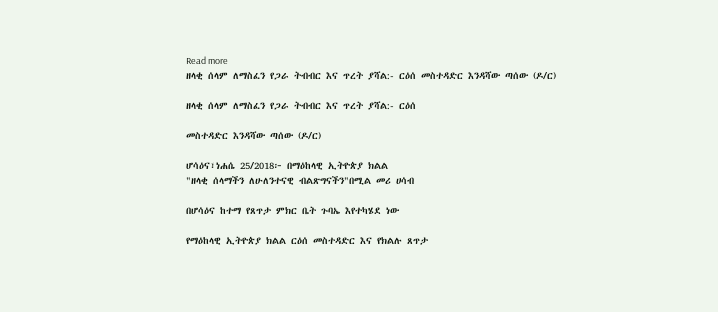Read more
ዘላቂ ሰላም ለማስፈን የጋራ ትብብር እና ጥረት ያሻል:- ርዕሰ መስተዳድር እንዳሻው ጣሰው (ዶ/ር)

ዘላቂ ሰላም ለማስፈን የጋራ ትብብር እና ጥረት ያሻል:- ርዕሰ

መስተዳድር እንዳሻው ጣሰው (ዶ/ር)

ሆሳዕና፣ነሐሴ 25/2018፦ በማዕከላዊ ኢትዮጵያ ክልል
"ዘላቂ ሰላማችን ለሁለንተናዊ ብልጽግናችን"በሚል መሪ ሀሳብ

በሆሳዕና ከተማ የጸጥታ ምክር ቤት ጉባኤ እየተካሄደ ነው

የማዕከላዊ ኢትዮጵያ ክልል ርዕሰ መስተዳድር እና የክልሉ ጸጥታ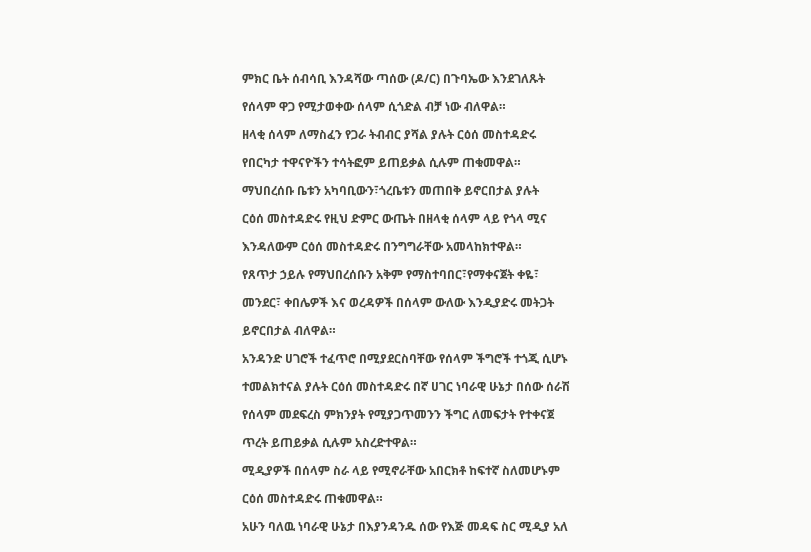ምክር ቤት ሰብሳቢ እንዳሻው ጣሰው (ዶ/ር) በጉባኤው እንደገለጹት

የሰላም ዋጋ የሚታወቀው ሰላም ሲጎድል ብቻ ነው ብለዋል።

ዘላቂ ሰላም ለማስፈን የጋራ ትብብር ያሻል ያሉት ርዕሰ መስተዳድሩ

የበርካታ ተዋናዮችን ተሳትፎም ይጠይቃል ሲሉም ጠቁመዋል።

ማህበረሰቡ ቤቱን አካባቢውን፣ጎረቤቱን መጠበቅ ይኖርበታል ያሉት

ርዕሰ መስተዳድሩ የዚህ ድምር ውጤት በዘላቂ ሰላም ላይ የጎላ ሚና

እንዳለውም ርዕሰ መስተዳድሩ በንግግራቸው አመላከክተዋል።

የጸጥታ ኃይሉ የማህበረሰቡን አቅም የማስተባበር፣የማቀናጀት ቀዬ፣

መንደር፣ ቀበሌዎች እና ወረዳዎች በሰላም ውለው እንዲያድሩ መትጋት

ይኖርበታል ብለዋል።

አንዳንድ ሀገሮች ተፈጥሮ በሚያደርስባቸው የሰላም ችግሮች ተጎጂ ሲሆኑ

ተመልክተናል ያሉት ርዕሰ መስተዳድሩ በኛ ሀገር ነባራዊ ሁኔታ በሰው ሰራሽ

የሰላም መደፍረስ ምክንያት የሚያጋጥመንን ችግር ለመፍታት የተቀናጀ

ጥረት ይጠይቃል ሲሉም አስረድተዋል።

ሚዲያዎች በሰላም ስራ ላይ የሚኖራቸው አበርክቶ ከፍተኛ ስለመሆኑም

ርዕሰ መስተዳድሩ ጠቁመዋል።

አሁን ባለዉ ነባራዊ ሁኔታ በእያንዳንዱ ሰው የእጅ መዳፍ ስር ሚዲያ አለ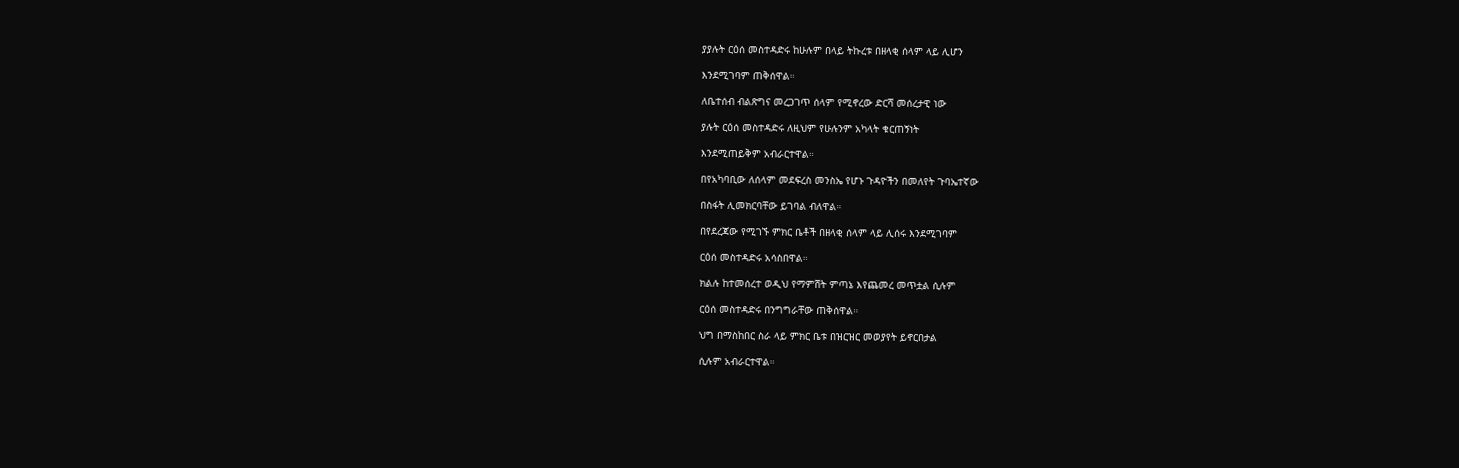ያያሉት ርዕሰ መስተዳድሩ ከሁሉም በላይ ትኩረቱ በዘላቂ ሰላም ላይ ሊሆን

እንደሚገባም ጠቅሰዋል።

ለቤተሰብ ብልጽግና መረጋገጥ ሰላም የሚኖረው ድርሻ መሰረታዊ ነው

ያሉት ርዕሰ መስተዳድሩ ለዚህም የሁሉንም አካላት ቁርጠኝነት

እንደሚጠይቅም አብራርተዋል።

በየአካባቢው ለሰላም መደፍረስ መንስኤ የሆኑ ጉዳዮችን በመለየት ጉባኤተኛው

በስፋት ሊመክርባቸው ይገባል ብለዋል።

በየደረጃው የሚገኙ ምክር ቤቶች በዘላቂ ሰላም ላይ ሊሰሩ እንደሚገባም

ርዕሰ መስተዳድሩ አሳስበዋል።

ክልሉ ከተመሰረተ ወዲህ የማምሸት ምጣኔ እየጨመረ መጥቷል ሲሉም

ርዕሰ መስተዳድሩ በንግግራቸው ጠቅሰዋል።

ህግ በማስከበር ስራ ላይ ምክር ቤቱ በዝርዝር መወያየት ይኖርበታል

ሲሉም አብራርተዋል።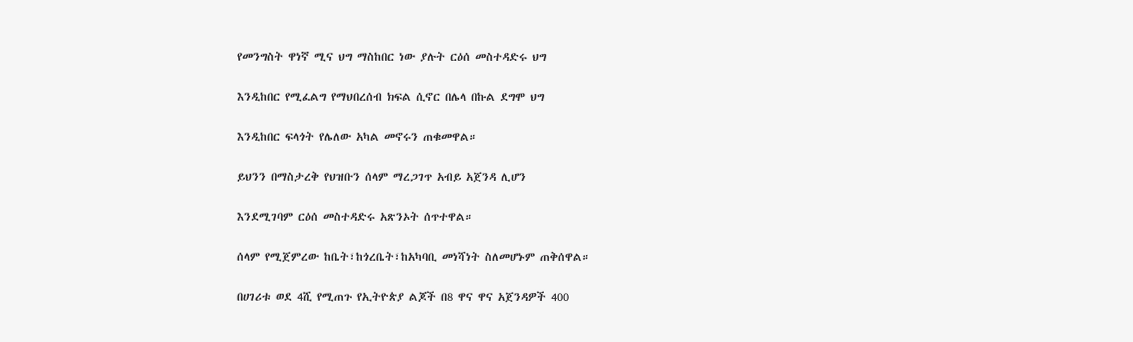የመንግስት ዋነኛ ሚና ህግ ማስከበር ነው ያሉት ርዕሰ መስተዳድሩ ህግ

እንዲከበር የሚፈልግ የማህበረሰብ ክፍል ሲኖር በሌላ በኩል ደግሞ ህግ

እንዲከበር ፍላጎት የሌለው አካል መኖሩን ጠቁመዋል።

ይህንን በማስታረቅ የህዝቡን ሰላም ማረጋገጥ አብይ አጀንዳ ሊሆን

እንደሚገባም ርዕሰ መስተዳድሩ አጽንኦት ሰጥተዋል።

ሰላም የሚጀምረው ከቤት፣ከጎረቤት፣ከአካባቢ መነሻነት ስለመሆኑም ጠቅሰዋል።

በሀገሪቱ ወደ 4ሺ የሚጠጉ የኢትዮጵያ ልጆች በ8 ዋና ዋና አጀንዳዎች 400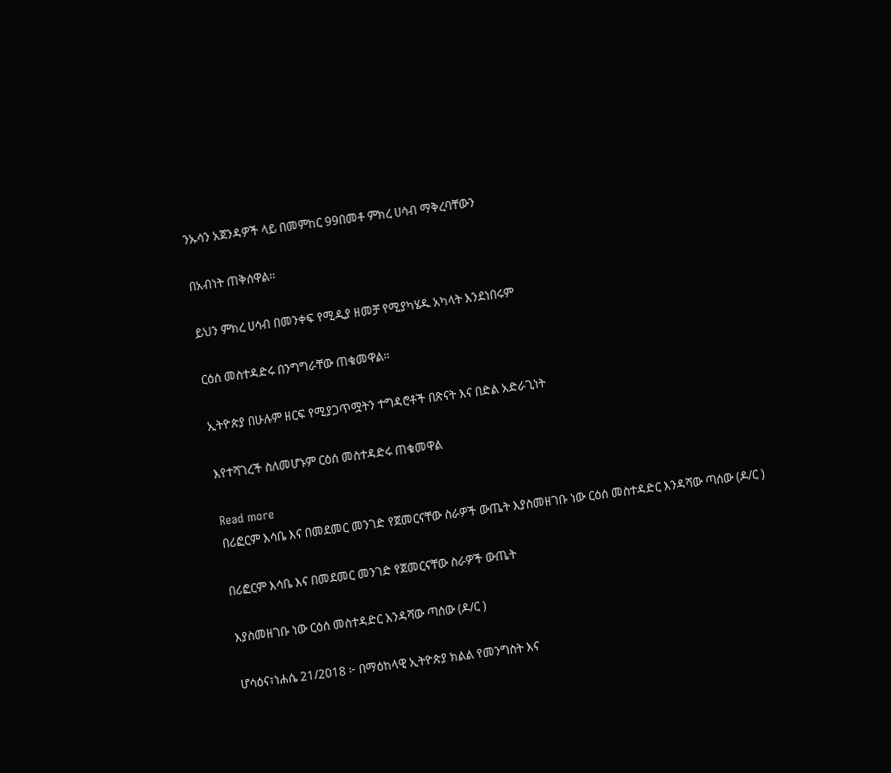ንኡሳን አጀንዳዎች ላይ በመምከር 99በመቶ ምክረ ሀሳብ ማቅረባቸውን

በአብነት ጠቅሰዋል።

ይህን ምክረ ሀሳብ በመንቀፍ የሚዲያ ዘመቻ የሚያካሄዱ አካላት እንደነበሩም

ርዕሰ መስተዳድሩ በንግግራቸው ጠቁመዋል።

ኢትዮጵያ በሁሉም ዘርፍ የሚያጋጥሟትን ተግዳሮቶች በጽናት እና በድል አድራጊነት

እየተሻገረች ስለመሆኑም ርዕሰ መስተዳድሩ ጠቁመዋል

Read more
በሪፎርም እሳቤ እና በመደመር መንገድ የጀመርናቸው ስራዎች ውጤት እያስመዘገቡ ነው ርዕሰ መስተዳድር እንዳሻው ጣሰው (ዶ/ር )

በሪፎርም እሳቤ እና በመደመር መንገድ የጀመርናቸው ስራዎች ውጤት

እያስመዘገቡ ነው ርዕሰ መስተዳድር እንዳሻው ጣሰው (ዶ/ር )

ሆሳዕና፣ነሐሴ 21/2018 ፦ በማዕከላዊ ኢትዮጵያ ክልል የመንግስት እና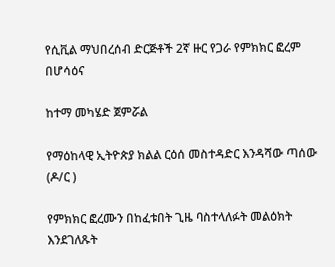የሲቪል ማህበረሰብ ድርጅቶች 2ኛ ዙር የጋራ የምክክር ፎረም በሆሳዕና

ከተማ መካሄድ ጀምሯል

የማዕከላዊ ኢትዮጵያ ክልል ርዕሰ መስተዳድር እንዳሻው ጣሰው (ዶ/ር )

የምክክር ፎረሙን በከፈቱበት ጊዜ ባስተላለፉት መልዕክት እንደገለጹት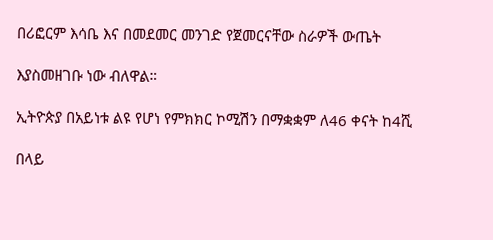በሪፎርም እሳቤ እና በመደመር መንገድ የጀመርናቸው ስራዎች ውጤት

እያስመዘገቡ ነው ብለዋል።

ኢትዮጵያ በአይነቱ ልዩ የሆነ የምክክር ኮሚሽን በማቋቋም ለ46 ቀናት ከ4ሺ

በላይ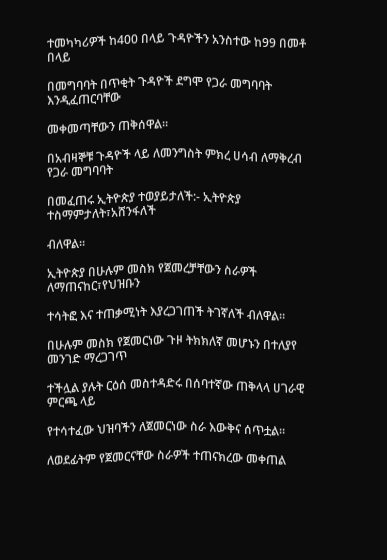ተመካካሪዎች ከ400 በላይ ጉዳዮችን አንስተው ከ99 በመቶ በላይ

በመግባባት በጥቂት ጉዳዮች ደግሞ የጋራ መግባባት እንዲፈጠርባቸው

መቀመጣቸውን ጠቅሰዋል።

በአብዛኞቹ ጉዳዮች ላይ ለመንግስት ምክረ ሀሳብ ለማቅረብ የጋራ መግባባት

በመፈጠሩ ኢትዮጵያ ተወያይታለች:- ኢትዮጵያ ተስማምታለት፣አሸንፋለች

ብለዋል።

ኢትዮጵያ በሁሉም መስክ የጀመረቻቸውን ስራዎች ለማጠናከር፣የህዝቡን

ተሳትፎ እና ተጠቃሚነት እያረጋገጠች ትገኛለች ብለዋል።

በሁሉም መስክ የጀመርነው ጉዞ ትክክለኛ መሆኑን በተለያየ መንገድ ማረጋገጥ

ተችሏል ያሉት ርዕሰ መስተዳድሩ በሰባተኛው ጠቅላላ ሀገራዊ ምርጫ ላይ

የተሳተፈው ህዝባችን ለጀመርነው ስራ እውቅና ሰጥቷል።

ለወደፊትም የጀመርናቸው ስራዎች ተጠናክረው መቀጠል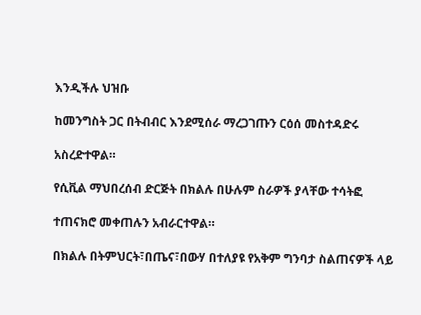እንዲችሉ ህዝቡ

ከመንግስት ጋር በትብብር እንደሚሰራ ማረጋገጡን ርዕሰ መስተዳድሩ

አስረድተዋል።

የሲቪል ማህበረሰብ ድርጅት በክልሉ በሁሉም ስራዎች ያላቸው ተሳትፎ

ተጠናክሮ መቀጠሉን አብራርተዋል።

በክልሉ በትምህርት፣በጤና፣በውሃ በተለያዩ የአቅም ግንባታ ስልጠናዎች ላይ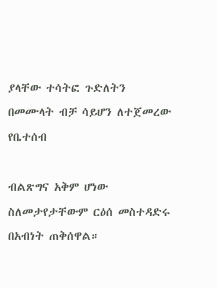ያላቸው ተሳትፎ ጉድለትን በመሙላት ብቻ ሳይሆን ለተጀመረው የቤተሰብ

ብልጽግና አቅም ሆነው ስለመታየታቸውም ርዕሰ መስተዳድሩ በአብነት ጠቅሰዋል።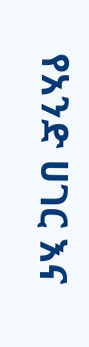የአንድ ሀገር እና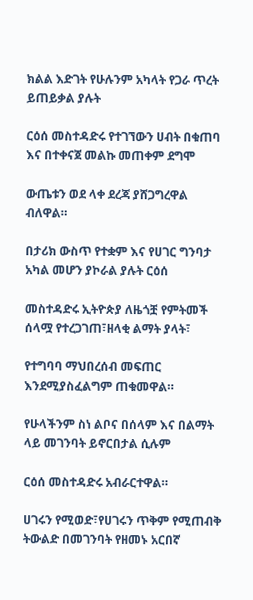ክልል እድገት የሁሉንም አካላት የጋራ ጥረት ይጠይቃል ያሉት

ርዕሰ መስተዳድሩ የተገኘውን ሀብት በቁጠባ እና በተቀናጀ መልኩ መጠቀም ደግሞ

ውጤቱን ወደ ላቀ ደረጃ ያሸጋግረዋል ብለዋል።

በታሪክ ውስጥ የተቋም እና የሀገር ግንባታ አካል መሆን ያኮራል ያሉት ርዕሰ

መስተዳድሩ ኢትዮጵያ ለዜጎቿ የምትመች ሰላሟ የተረጋገጠ፣ዘላቂ ልማት ያላት፣

የተግባባ ማህበረሰብ መፍጠር እንደሚያስፈልግም ጠቁመዋል።

የሁላችንም ስነ ልቦና በሰላም እና በልማት ላይ መገንባት ይኖርበታል ሲሉም

ርዕሰ መስተዳድሩ አብራርተዋል።

ሀገሩን የሚወድ፣የሀገሩን ጥቅም የሚጠብቅ ትውልድ በመገንባት የዘመኑ አርበኛ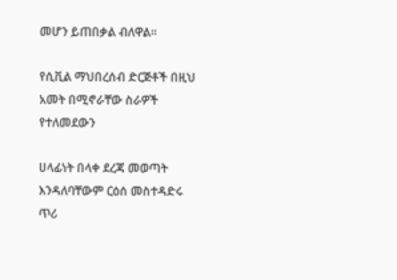መሆን ይጠበቃል ብለዋል።

የሲቪል ማህበረሰብ ድርጅቶች በዚህ አመት በሚኖራቸው ስራዎች የተለመደውን

ሀላፊነት በላቀ ደረጃ መወጣት እንዳለባቸውም ርዕሰ መስተዳድሩ ጥሪ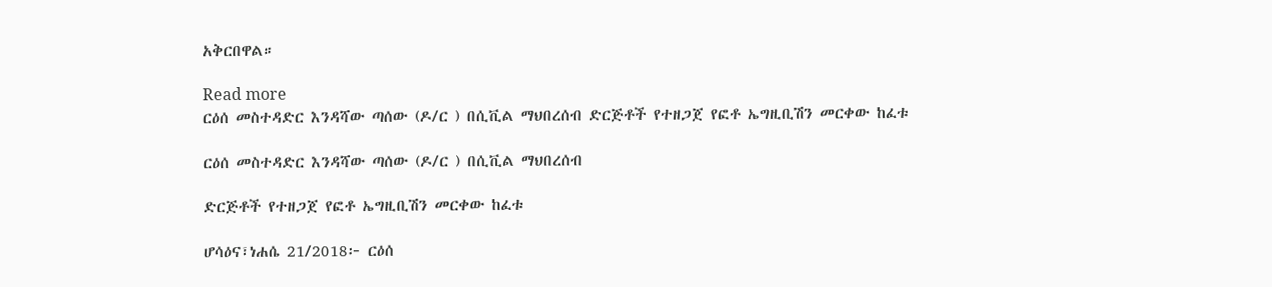አቅርበዋል።

Read more
ርዕሰ መስተዳድር እንዳሻው ጣሰው (ዶ/ር ) በሲቪል ማህበረሰብ ድርጅቶች የተዘጋጀ የፎቶ ኤግዚቢሽን መርቀው ከፈቱ

ርዕሰ መስተዳድር እንዳሻው ጣሰው (ዶ/ር ) በሲቪል ማህበረሰብ

ድርጅቶች የተዘጋጀ የፎቶ ኤግዚቢሽን መርቀው ከፈቱ

ሆሳዕና፣ነሐሴ 21/2018፦ ርዕሰ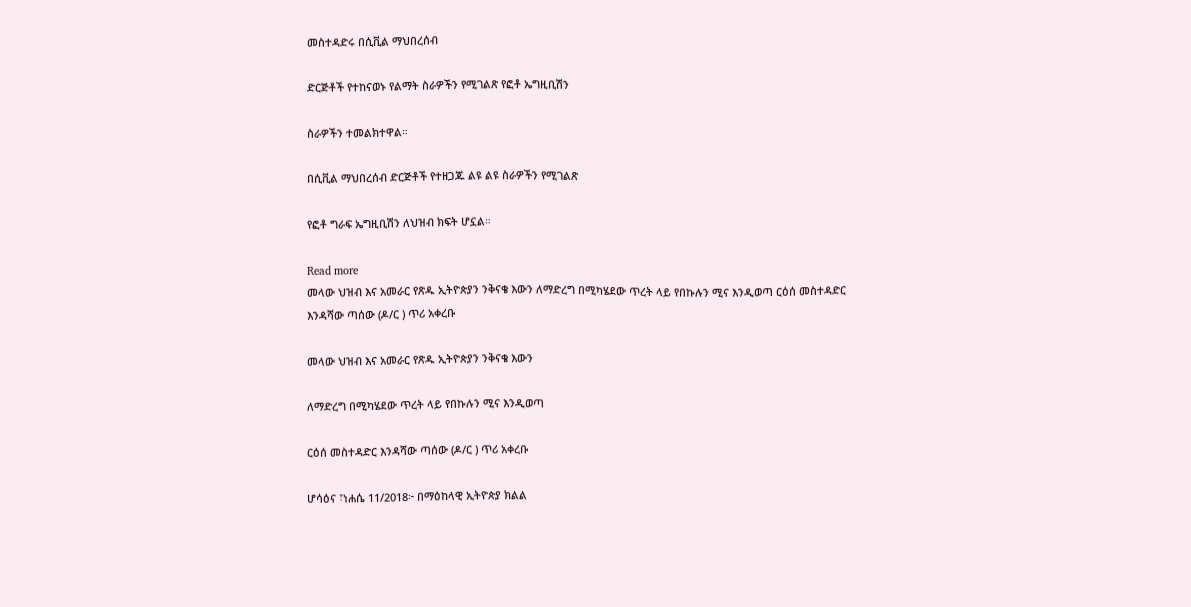መስተዳድሩ በሲቪል ማህበረሰብ

ድርጅቶች የተከናወኑ የልማት ስራዎችን የሚገልጽ የፎቶ ኤግዚቢሽን

ስራዎችን ተመልክተዋል።

በሲቪል ማህበረሰብ ድርጅቶች የተዘጋጁ ልዩ ልዩ ስራዎችን የሚገልጽ

የፎቶ ግራፍ ኤግዚቢሽን ለህዝብ ክፍት ሆኗል።

Read more
መላው ህዝብ እና አመራር የጽዱ ኢትዮጵያን ንቅናቄ እውን ለማድረግ በሚካሄደው ጥረት ላይ የበኩሉን ሚና እንዲወጣ ርዕሰ መስተዳድር እንዳሻው ጣሰው (ዶ/ር ) ጥሪ አቀረቡ

መላው ህዝብ እና አመራር የጽዱ ኢትዮጵያን ንቅናቄ እውን

ለማድረግ በሚካሄደው ጥረት ላይ የበኩሉን ሚና እንዲወጣ

ርዕሰ መስተዳድር እንዳሻው ጣሰው (ዶ/ር ) ጥሪ አቀረቡ

ሆሳዕና ፣ነሐሴ 11/2018፦ በማዕከላዊ ኢትዮጵያ ክልል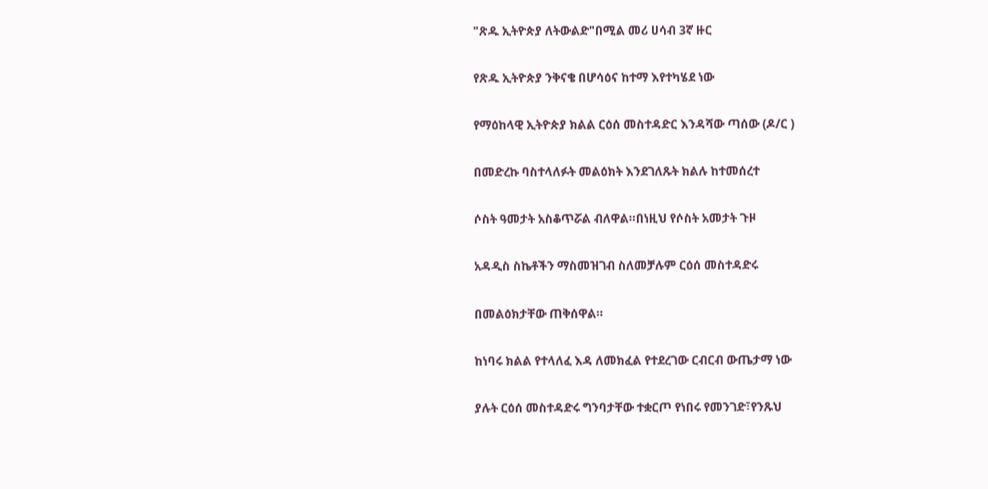"ጽዱ ኢትዮጵያ ለትውልድ"በሚል መሪ ሀሳብ 3ኛ ዙር

የጽዱ ኢትዮጵያ ንቅናቄ በሆሳዕና ከተማ እየተካሄደ ነው

የማዕከላዊ ኢትዮጵያ ክልል ርዕሰ መስተዳድር እንዳሻው ጣሰው (ዶ/ር )

በመድረኩ ባስተላለፉት መልዕክት እንደገለጹት ክልሉ ከተመሰረተ

ሶስት ዓመታት አስቆጥሯል ብለዋል።በነዚህ የሶስት አመታት ጉዞ

አዳዲስ ስኬቶችን ማስመዝገብ ስለመቻሉም ርዕሰ መስተዳድሩ

በመልዕክታቸው ጠቅሰዋል።

ከነባሩ ክልል የተላለፈ እዳ ለመክፈል የተደረገው ርብርብ ውጤታማ ነው

ያሉት ርዕሰ መስተዳድሩ ግንባታቸው ተቋርጦ የነበሩ የመንገድ፣የንጹህ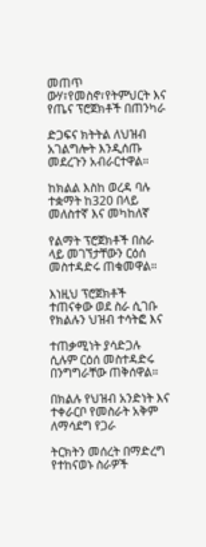መጠጥ ውሃ፣የመስኖ፣የትምህርት እና የጤና ፕሮጀክቶች በጠንካራ

ድጋፍና ክትትል ለህዝብ አገልግሎት እንዲሰጡ መደረጉን አብራርተዋል።

ከክልል እስከ ወረዳ ባሉ ተቋማት ከ320 በላይ መለስተኛ እና መካከለኛ

የልማት ፕሮጀክቶች በስራ ላይ መገኘታቸውን ርዕሰ መስተዳድሩ ጠቁመዋል።

እነዚህ ፕሮጀክቶች ተጠናቀው ወደ ስራ ሲገቡ የክልሉን ህዝብ ተሳትፎ እና

ተጠቃሚነት ያሳድጋሉ ሲሉም ርዕሰ መስተዳድሩ በንግግራቸው ጠቅሰዋል።

በክልሉ የህዝብ አንድነት እና ተቀራርቦ የመስራት አቅም ለማሳደግ የጋራ

ትርክትን መሰረት በማድረግ የተከናወኑ ስራዎች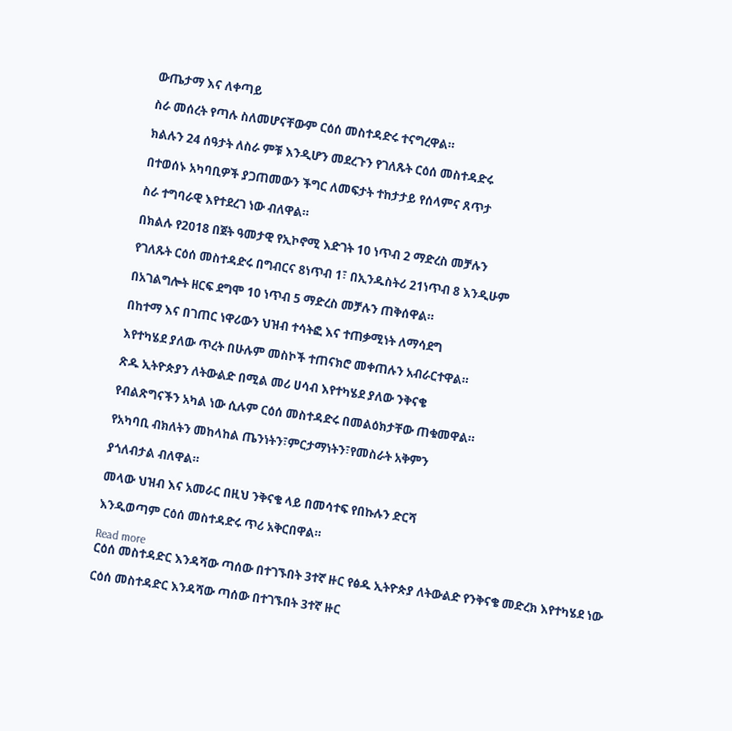ውጤታማ እና ለቀጣይ

ስራ መሰረት የጣሉ ስለመሆናቸውም ርዕሰ መስተዳድሩ ተናግረዋል።

ክልሉን 24 ሰዓታት ለስራ ምቹ እንዲሆን መደረጉን የገለጹት ርዕሰ መስተዳድሩ

በተወሰኑ አካባቢዎች ያጋጠመውን ችግር ለመፍታት ተከታታይ የሰላምና ጸጥታ

ስራ ተግባራዊ እየተደረገ ነው ብለዋል።

በክልሉ የ2018 በጀት ዓመታዊ የኢኮኖሚ እድገት 10 ነጥብ 2 ማድረስ መቻሉን

የገለጹት ርዕሰ መስተዳድሩ በግብርና 8ነጥብ 1፣ በኢንዱስትሪ 21ነጥብ 8 እንዲሁም

በአገልግሎት ዘርፍ ደግሞ 10 ነጥብ 5 ማድረስ መቻሉን ጠቅሰዋል።

በከተማ እና በገጠር ነዋሪውን ህዝብ ተሳትፎ እና ተጠቃሚነት ለማሳደግ

እየተካሄደ ያለው ጥረት በሁሉም መስኮች ተጠናክሮ መቀጠሉን አብራርተዋል።

ጽዱ ኢትዮጵያን ለትውልድ በሚል መሪ ሀሳብ እየተካሄደ ያለው ንቅናቄ

የብልጽግናችን አካል ነው ሲሉም ርዕሰ መስተዳድሩ በመልዕክታቸው ጠቁመዋል።

የአካባቢ ብክለትን መከላከል ጤንነትን፣ምርታማነትን፣የመስራት አቅምን

ያጎለብታል ብለዋል።

መላው ህዝብ እና አመራር በዚህ ንቅናቄ ላይ በመሳተፍ የበኩሉን ድርሻ

እንዲወጣም ርዕሰ መስተዳድሩ ጥሪ አቅርበዋል።

Read more
ርዕሰ መስተዳድር እንዳሻው ጣሰው በተገኙበት 3ተኛ ዙር የፅዱ ኢትዮጵያ ለትውልድ የንቅናቄ መድረክ እየተካሄደ ነው

ርዕሰ መስተዳድር እንዳሻው ጣሰው በተገኙበት 3ተኛ ዙር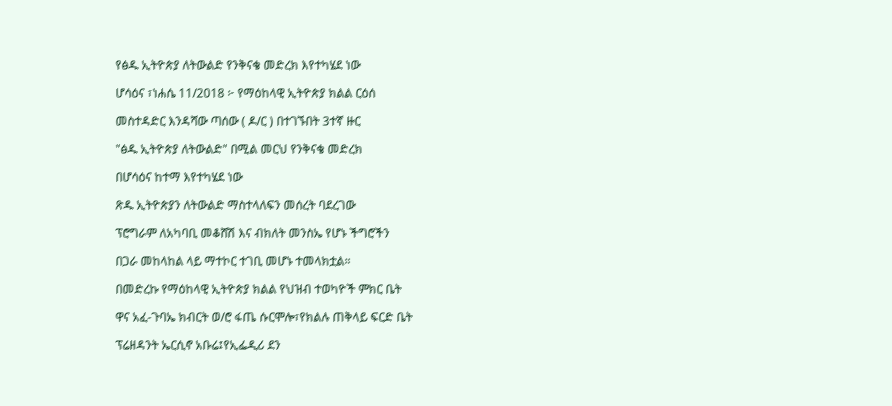የፅዱ ኢትዮጵያ ለትውልድ የንቅናቄ መድረክ እየተካሄደ ነው

ሆሳዕና ፣ነሐሴ 11/2018 ፦ የማዕከላዊ ኢትዮጵያ ክልል ርዕሰ

መስተዳድር እንዳሻው ጣሰው ( ዶ/ር ) በተገኙበት 3ተኛ ዙር

"ፅዱ ኢትዮጵያ ለትውልድ" በሚል መርህ የንቅናቄ መድረክ

በሆሳዕና ከተማ እየተካሄደ ነው

ጽዱ ኢትዮጵያን ለትውልድ ማስተላለፍን መሰረት ባደረገው

ፕሮግራም ለአካባቢ መቆሸሽ እና ብክለት መንስኤ የሆኑ ችግሮችን

በጋራ መከላከል ላይ ማተኮር ተገቢ መሆኑ ተመላክቷል።

በመድረኩ የማዕከላዊ ኢትዮጵያ ክልል የህዝብ ተወካዮች ምክር ቤት

ዋና አፈ-ጉባኤ ክብርት ወ/ሮ ፋጤ ሱርሞሎ፣የክልሉ ጠቅላይ ፍርድ ቤት

ፕሬዘዳንት ኤርሲኖ አቡሬ፤የኢፌዲሪ ደን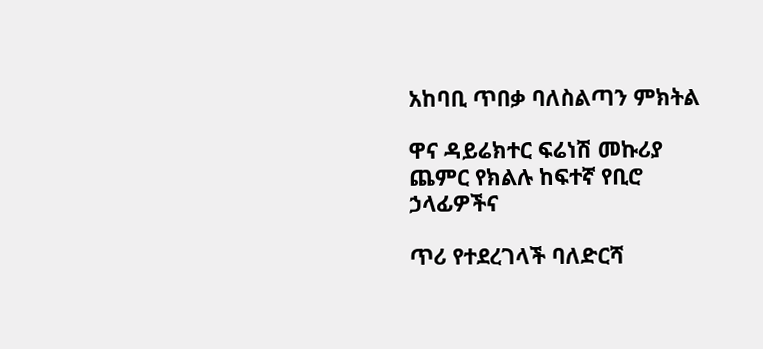አከባቢ ጥበቃ ባለስልጣን ምክትል

ዋና ዳይሬክተር ፍሬነሽ መኩሪያ ጨምር የክልሉ ከፍተኛ የቢሮ ኃላፊዎችና

ጥሪ የተደረገላች ባለድርሻ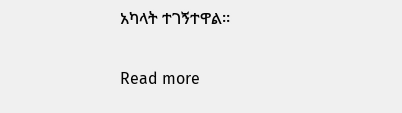አካላት ተገኝተዋል።

Read more